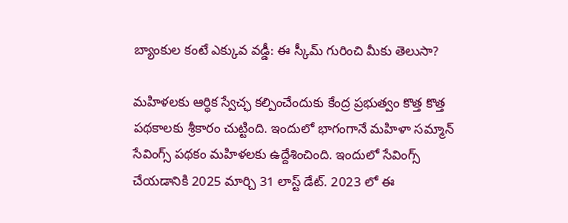బ్యాంకుల కంటే ఎక్కువ వడ్డీ: ఈ స్కీమ్ గురించి మీకు తెలుసా?

మహిళలకు ఆర్ధిక స్వేచ్ఛ కల్పించేందుకు కేంద్ర ప్రభుత్వం కొత్త కొత్త పథకాలకు శ్రీకారం చుట్టింది. ఇందులో భాగంగానే మహిళా సమ్మాన్ సేవింగ్స్ పథకం మహిళలకు ఉద్దేశించింది. ఇందులో సేవింగ్స్ చేయడానికి 2025 మార్చి 31 లాస్ట్ డేట్. 2023 లో ఈ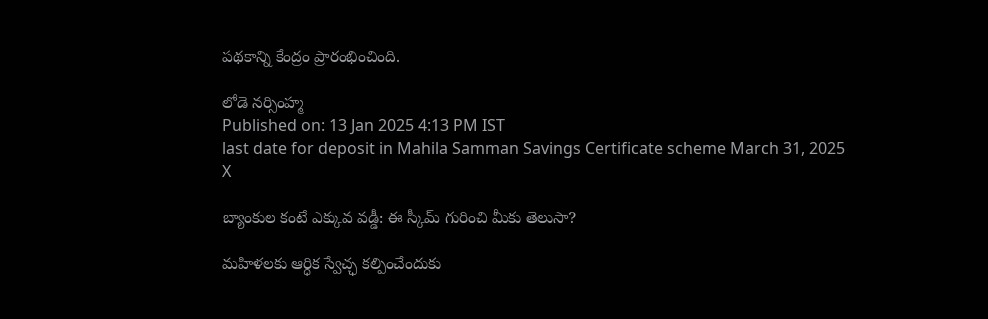పథకాన్ని కేంద్రం ప్రారంభించింది.

లోడె నర్సింహ్మ
Published on: 13 Jan 2025 4:13 PM IST
last date for deposit in Mahila Samman Savings Certificate scheme March 31, 2025
X

బ్యాంకుల కంటే ఎక్కువ వడ్డీ: ఈ స్కీమ్ గురించి మీకు తెలుసా?

మహిళలకు ఆర్ధిక స్వేచ్ఛ కల్పించేందుకు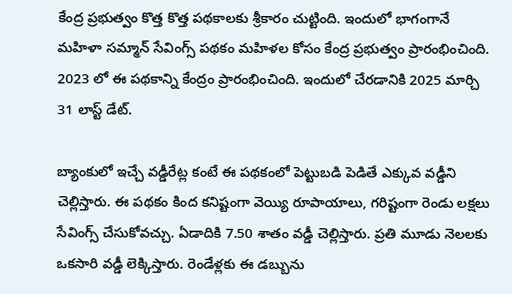కేంద్ర ప్రభుత్వం కొత్త కొత్త పథకాలకు శ్రీకారం చుట్టింది. ఇందులో భాగంగానే మహిళా సమ్మాన్ సేవింగ్స్ పథకం మహిళల కోసం కేంద్ర ప్రభుత్వం ప్రారంభించింది. 2023 లో ఈ పథకాన్ని కేంద్రం ప్రారంభించింది. ఇందులో చేరడానికి 2025 మార్చి 31 లాస్ట్ డేట్.

బ్యాంకులో ఇచ్చే వడ్డీరేట్ల కంటే ఈ పథకంలో పెట్టుబడి పెడితే ఎక్కువ వడ్డీని చెల్లిస్తారు. ఈ పథకం కింద కనిష్టంగా వెయ్యి రూపాయాలు, గరిష్టంగా రెండు లక్షలు సేవింగ్స్ చేసుకోవచ్చు. ఏడాదికి 7.50 శాతం వడ్డీ చెల్లిస్తారు. ప్రతి మూడు నెలలకు ఒకసారి వడ్డీ లెక్కిస్తారు. రెండేళ్లకు ఈ డబ్బును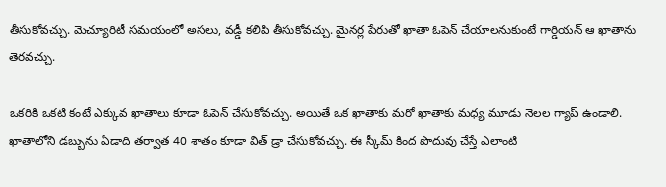తీసుకోవచ్చు. మెచ్యూరిటీ సమయంలో అసలు, వడ్డీ కలిపి తీసుకోవచ్చు. మైనర్ల పేరుతో ఖాతా ఓపెన్ చేయాలనుకుంటే గార్డియన్ ఆ ఖాతాను తెరవచ్చు.

ఒకరికి ఒకటి కంటే ఎక్కువ ఖాతాలు కూడా ఓపెన్ చేసుకోవచ్చు. అయితే ఒక ఖాతాకు మరో ఖాతాకు మధ్య మూడు నెలల గ్యాప్ ఉండాలి. ఖాతాలోని డబ్బును ఏడాది తర్వాత 40 శాతం కూడా విత్ డ్రా చేసుకోవచ్చు. ఈ స్కీమ్ కింద పొదువు చేస్తే ఎలాంటి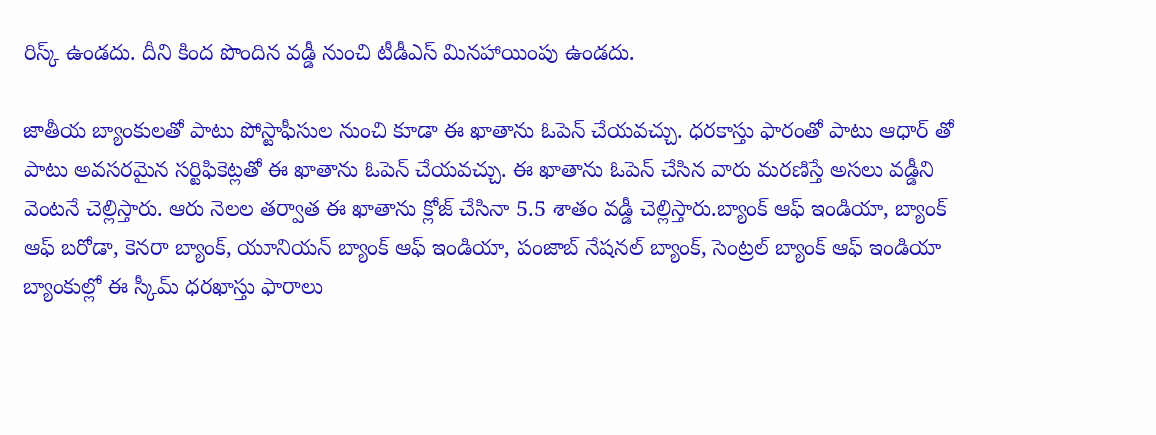రిస్క్ ఉండదు. దీని కింద పొందిన వడ్డీ నుంచి టీడీఎస్ మినహాయింపు ఉండదు.

జాతీయ బ్యాంకులతో పాటు పోస్టాఫీసుల నుంచి కూడా ఈ ఖాతాను ఓపెన్ చేయవచ్చు. ధరకాస్తు ఫారంతో పాటు ఆధార్ తో పాటు అవసరమైన సర్టిఫికెట్లతో ఈ ఖాతాను ఓపెన్ చేయవచ్చు. ఈ ఖాతాను ఓపెన్ చేసిన వారు మరణిస్తే అసలు వడ్డీని వెంటనే చెల్లిస్తారు. ఆరు నెలల తర్వాత ఈ ఖాతాను క్లోజ్ చేసినా 5.5 శాతం వడ్డీ చెల్లిస్తారు.బ్యాంక్ ఆఫ్ ఇండియా, బ్యాంక్ ఆఫ్ బరోడా, కెనరా బ్యాంక్, యూనియన్ బ్యాంక్ ఆఫ్ ఇండియా, పంజాబ్ నేషనల్ బ్యాంక్, సెంట్రల్ బ్యాంక్ ఆఫ్ ఇండియా బ్యాంకుల్లో ఈ స్కీమ్ ధరఖాస్తు ఫారాలు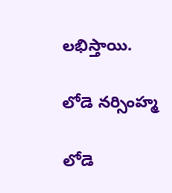లభిస్తాయి.

లోడె నర్సింహ్మ

లోడె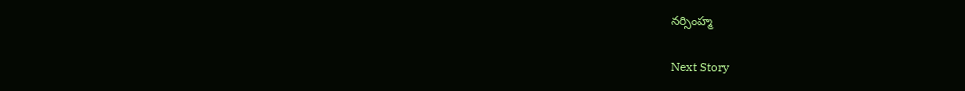నర్సింహ్మ

Next Story